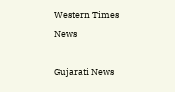Western Times News

Gujarati News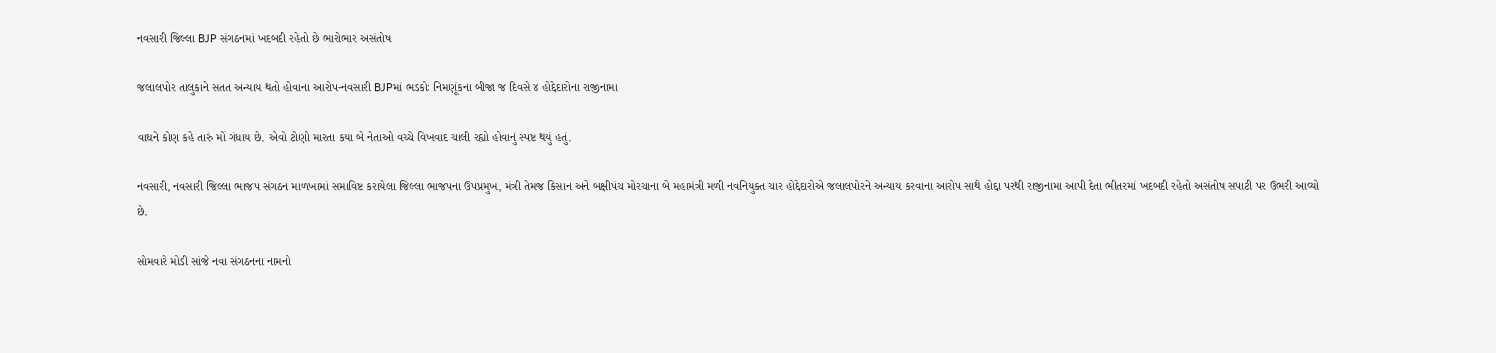નવસારી જિલ્લા BJP સંગઠનમાં ખદબદી રહેતો છે ભારોભાર અસંતોષ

જલાલપોર તાલુકાને સતત અન્યાય થતો હોવાના આરોપ-નવસારી BJPમાં ભડકોઃ નિમણૂંકના બીજા જ દિવસે ૪ હોદ્દેદારોના રાજીનામા

વાઘને કોણ કહે તારું મોં ગંધાય છે. એવો ટોણો મારતા કયા બે નેતાઓ વચ્ચે વિખવાદ ચાલી રહ્યો હોવાનું સ્પષ્ટ થયું હતું.

નવસારી, નવસારી જિલ્લા ભાજપ સંગઠન માળખામાં સમાવિષ્ટ કરાયેલા જિલ્લા ભાજપના ઉપપ્રમુખ, મંત્રી તેમજ કિસાન અને બક્ષીપંચ મોરચાના બે મહામંત્રી મળી નવનિયુક્ત ચાર હોદ્દેદારોએ જલાલપોરને અન્યાય કરવાના આરોપ સાથે હોદ્દા પરથી રાજીનામા આપી દેતા ભીતરમાં ખદબદી રહેતો અસંતોષ સપાટી પર ઉભરી આવ્યો છે.

સોમવારે મોડી સાંજે નવા સંગઠનના નામનો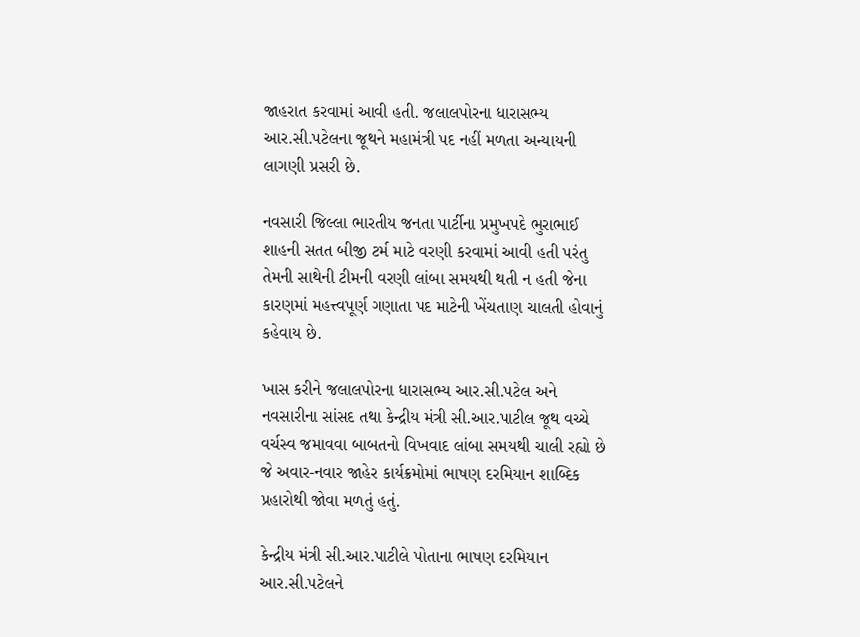જાહરાત કરવામાં આવી હતી. જલાલપોરના ધારાસભ્ય આર.સી.પટેલના જૂથને મહામંત્રી પદ નહીં મળતા અન્યાયની લાગણી પ્રસરી છે.

નવસારી જિલ્લા ભારતીય જનતા પાર્ટીના પ્રમુખપદે ભુરાભાઈ શાહની સતત બીજી ટર્મ માટે વરણી કરવામાં આવી હતી પરંતુ તેમની સાથેની ટીમની વરણી લાંબા સમયથી થતી ન હતી જેના કારણમાં મહત્ત્વપૂર્ણ ગણાતા પદ માટેની ખેંચતાણ ચાલતી હોવાનું કહેવાય છે.

ખાસ કરીને જલાલપોરના ધારાસભ્ય આર.સી.પટેલ અને નવસારીના સાંસદ તથા કેન્દ્રીય મંત્રી સી.આર.પાટીલ જૂથ વચ્ચે વર્ચસ્વ જમાવવા બાબતનો વિખવાદ લાંબા સમયથી ચાલી રહ્યો છે જે અવાર-નવાર જાહેર કાર્યક્રમોમાં ભાષણ દરમિયાન શાબ્દિક પ્રહારોથી જોવા મળતું હતું.

કેન્દ્રીય મંત્રી સી.આર.પાટીલે પોતાના ભાષણ દરમિયાન આર.સી.પટેલને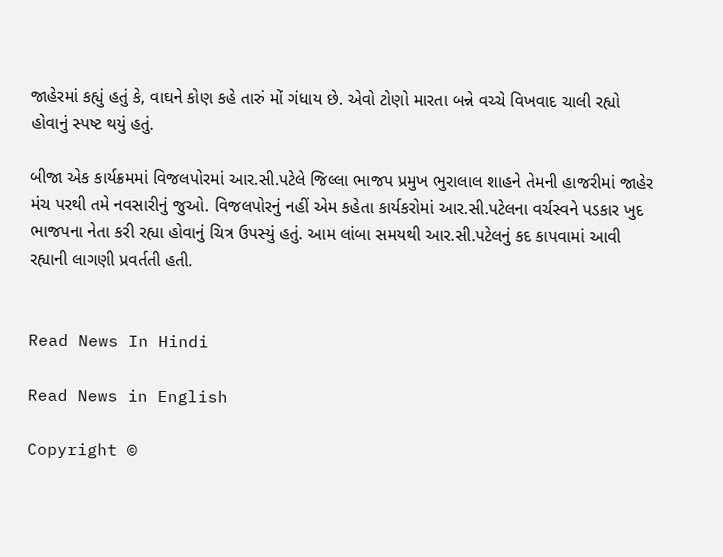જાહેરમાં કહ્યું હતું કે, વાઘને કોણ કહે તારું મોં ગંધાય છે. એવો ટોણો મારતા બન્ને વચ્ચે વિખવાદ ચાલી રહ્યો હોવાનું સ્પષ્ટ થયું હતું.

બીજા એક કાર્યક્રમમાં વિજલપોરમાં આર.સી.પટેલે જિલ્લા ભાજપ પ્રમુખ ભુરાલાલ શાહને તેમની હાજરીમાં જાહેર મંચ પરથી તમે નવસારીનું જુઓ. વિજલપોરનું નહીં એમ કહેતા કાર્યકરોમાં આર.સી.પટેલના વર્ચસ્વને પડકાર ખુદ ભાજપના નેતા કરી રહ્યા હોવાનું ચિત્ર ઉપસ્યું હતું. આમ લાંબા સમયથી આર.સી.પટેલનું કદ કાપવામાં આવી રહ્યાની લાગણી પ્રવર્તતી હતી.


Read News In Hindi

Read News in English

Copyright ©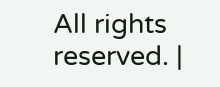All rights reserved. |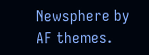Newsphere by AF themes.